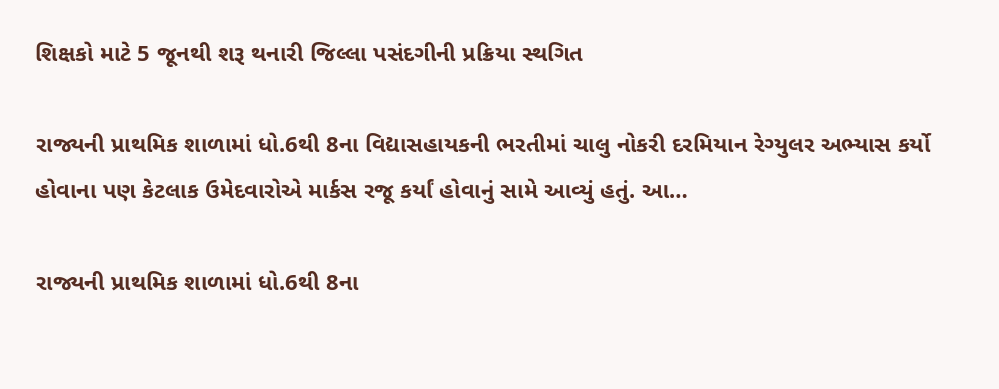શિક્ષકો માટે 5 જૂનથી શરૂ થનારી જિલ્લા પસંદગીની પ્રક્રિયા સ્થગિત

રાજ્યની પ્રાથમિક શાળામાં ધો.6થી 8ના વિદ્યાસહાયકની ભરતીમાં ચાલુ નોકરી દરમિયાન રેગ્યુલર અભ્યાસ કર્યો હોવાના પણ કેટલાક ઉમેદવારોએ માર્કસ રજૂ કર્યાં હોવાનું સામે આવ્યું હતું. આ…

રાજ્યની પ્રાથમિક શાળામાં ધો.6થી 8ના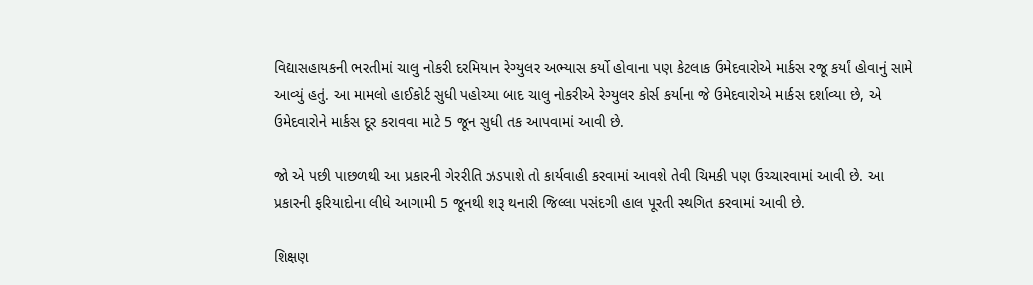વિદ્યાસહાયકની ભરતીમાં ચાલુ નોકરી દરમિયાન રેગ્યુલર અભ્યાસ કર્યો હોવાના પણ કેટલાક ઉમેદવારોએ માર્કસ રજૂ કર્યાં હોવાનું સામે આવ્યું હતું. આ મામલો હાઈકોર્ટ સુધી પહોચ્યા બાદ ચાલુ નોકરીએ રેગ્યુલર કોર્સ કર્યાના જે ઉમેદવારોએ માર્કસ દર્શાવ્યા છે, એ ઉમેદવારોને માર્કસ દૂર કરાવવા માટે 5 જૂન સુધી તક આપવામાં આવી છે.

જો એ પછી પાછળથી આ પ્રકારની ગેરરીતિ ઝડપાશે તો કાર્યવાહી કરવામાં આવશે તેવી ચિમકી પણ ઉચ્ચારવામાં આવી છે. આ પ્રકારની ફરિયાદોના લીધે આગામી 5 જૂનથી શરૂ થનારી જિલ્લા પસંદગી હાલ પૂરતી સ્થગિત કરવામાં આવી છે.

શિક્ષણ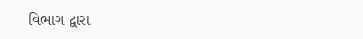વિભાગ દ્વારા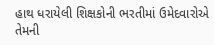હાથ ધરાયેલી શિક્ષકોની ભરતીમાં ઉમેદવારોએ તેમની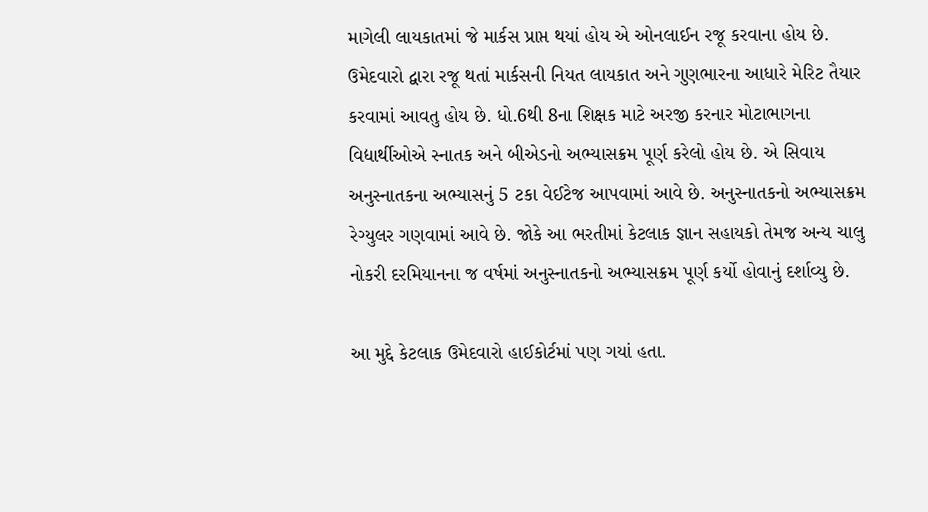માગેલી લાયકાતમાં જે માર્કસ પ્રાપ્ત થયાં હોય એ ઓનલાઈન રજૂ કરવાના હોય છે. ઉમેદવારો દ્વારા રજૂ થતાં માર્કસની નિયત લાયકાત અને ગુણભારના આધારે મેરિટ તૈયાર કરવામાં આવતુ હોય છે. ધો.6થી 8ના શિક્ષક માટે અરજી કરનાર મોટાભાગના વિદ્યાર્થીઓએ સ્નાતક અને બીએડનો અભ્યાસક્રમ પૂર્ણ કરેલો હોય છે. એ સિવાય અનુસ્નાતકના અભ્યાસનું 5 ટકા વેઈટેજ આપવામાં આવે છે. અનુસ્નાતકનો અભ્યાસક્રમ રેગ્યુલર ગણવામાં આવે છે. જોકે આ ભરતીમાં કેટલાક જ્ઞાન સહાયકો તેમજ અન્ય ચાલુ નોકરી દરમિયાનના જ વર્ષમાં અનુસ્નાતકનો અભ્યાસક્રમ પૂર્ણ કર્યો હોવાનું દર્શાવ્યુ છે.

આ મુદ્દે કેટલાક ઉમેદવારો હાઈકોર્ટમાં પણ ગયાં હતા.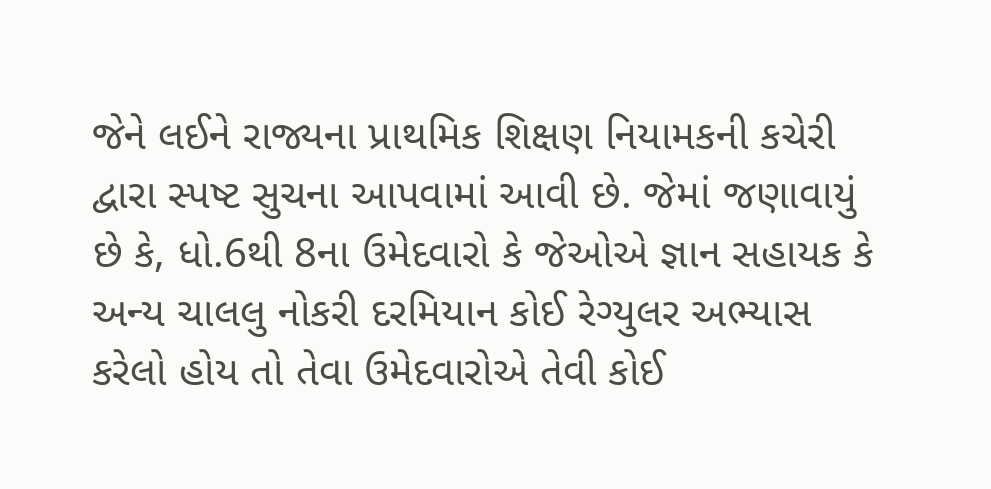જેને લઈને રાજ્યના પ્રાથમિક શિક્ષણ નિયામકની કચેરી દ્વારા સ્પષ્ટ સુચના આપવામાં આવી છે. જેમાં જણાવાયું છે કે, ધો.6થી 8ના ઉમેદવારો કે જેઓએ જ્ઞાન સહાયક કે અન્ય ચાલલુ નોકરી દરમિયાન કોઈ રેગ્યુલર અભ્યાસ કરેલો હોય તો તેવા ઉમેદવારોએ તેવી કોઈ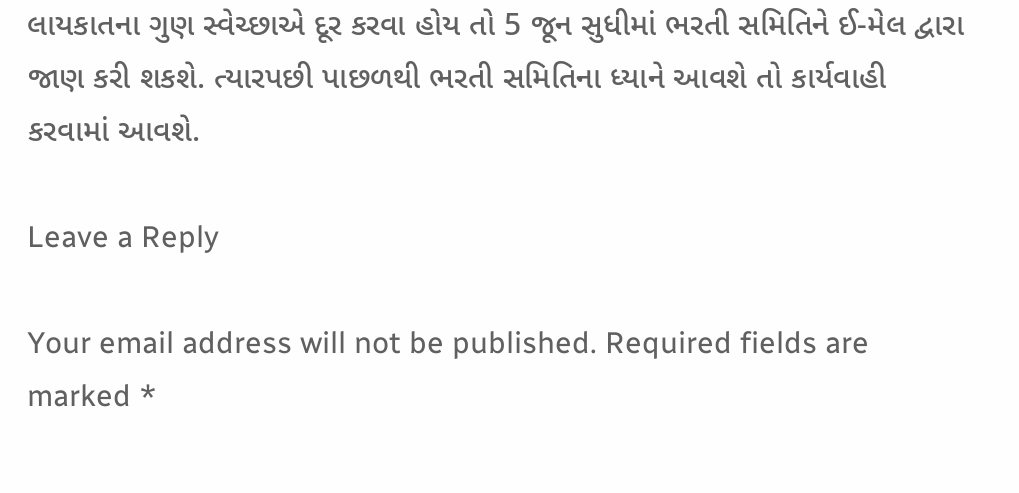લાયકાતના ગુણ સ્વેચ્છાએ દૂર કરવા હોય તો 5 જૂન સુધીમાં ભરતી સમિતિને ઈ-મેલ દ્વારા જાણ કરી શકશે. ત્યારપછી પાછળથી ભરતી સમિતિના ધ્યાને આવશે તો કાર્યવાહી કરવામાં આવશે.

Leave a Reply

Your email address will not be published. Required fields are marked *